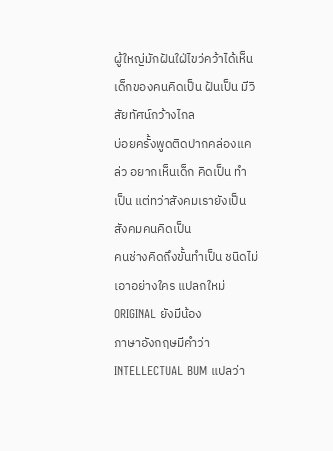ผู้ใหญ่มักฝันใฝ่ไขว่คว้าได้เห็นเด็กของคนคิดเป็น ฝันเป็น มีวิสัยทัศน์กว้างไกล
บ่อยครั้งพูดติดปากคล่องแคล่ว อยากเห็นเด็ก คิดเป็น ทำเป็น แต่ทว่าสังคมเรายังเป็นสังคมคนคิดเป็น
คนช่างคิดถึงขั้นทำเป็น ชนิดไม่เอาอย่างใคร แปลกใหม่ ORIGINAL ยังมีน้อง
ภาษาอังกฤษมีคำว่า INTELLECTUAL BUM แปลว่า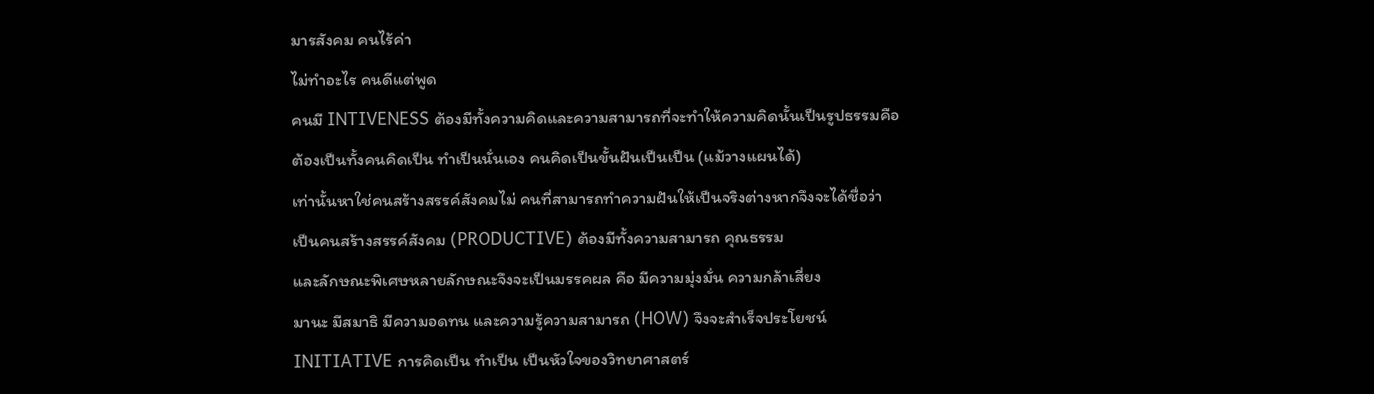มารสังคม คนไร้ค่า
ไม่ทำอะไร คนดีแต่พูด
คนมี INTIVENESS ต้องมีทั้งความคิดและความสามารถที่จะทำให้ความคิดนั้นเป็นรูปธรรมคือ
ต้องเป็นทั้งคนคิดเป็น ทำเป็นนั่นเอง คนคิดเป็นขั้นฝันเป็นเป็น (แม้วางแผนได้)
เท่านั้นหาใช่คนสร้างสรรค์สังคมไม่ คนที่สามารถทำความฝันให้เป็นจริงต่างหากจึงจะได้ชื่อว่า
เป็นคนสร้างสรรค์สังคม (PRODUCTIVE) ต้องมีทั้งความสามารถ คุณธรรม
และลักษณะพิเศษหลายลักษณะจึงจะเป็นมรรคผล คือ มีความมุ่งมั่น ความกล้าเสี่ยง
มานะ มีสมาธิ มีความอดทน และความรู้ความสามารถ (HOW) จึงจะสำเร็จประโยชน์
INITIATIVE การคิดเป็น ทำเป็น เป็นหัวใจของวิทยาศาสตร์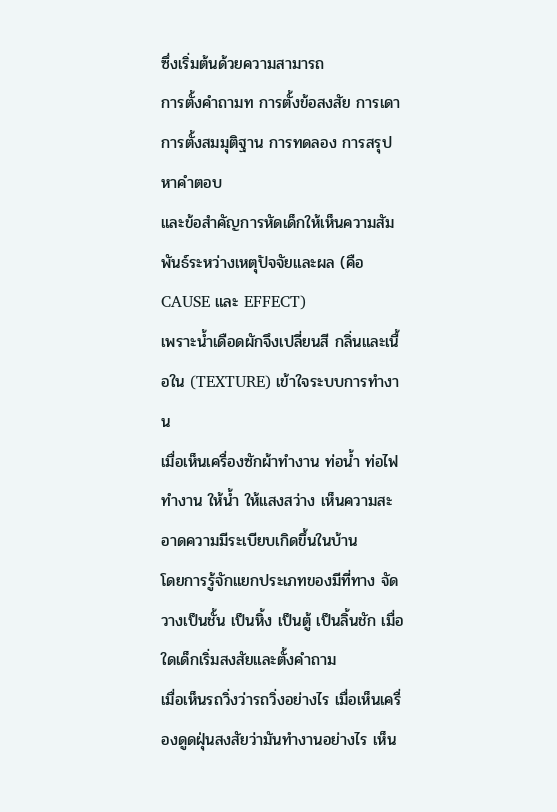ซึ่งเริ่มต้นด้วยความสามารถ
การตั้งคำถามท การตั้งข้อสงสัย การเดา การตั้งสมมุติฐาน การทดลอง การสรุปหาคำตอบ
และข้อสำคัญการหัดเด็กให้เห็นความสัมพันธ์ระหว่างเหตุปัจจัยและผล (คือ CAUSE และ EFFECT)
เพราะน้ำเดือดผักจึงเปลี่ยนสี กลิ่นและเนื้อใน (TEXTURE) เข้าใจระบบการทำงาน
เมื่อเห็นเครื่องซักผ้าทำงาน ท่อน้ำ ท่อไฟทำงาน ให้น้ำ ให้แสงสว่าง เห็นความสะอาดความมีระเบียบเกิดขึ้นในบ้าน
โดยการรู้จักแยกประเภทของมีที่ทาง จัดวางเป็นชั้น เป็นหิ้ง เป็นตู้ เป็นลิ้นชัก เมื่อใดเด็กเริ่มสงสัยและตั้งคำถาม
เมื่อเห็นรถวิ่งว่ารถวิ่งอย่างไร เมื่อเห็นเครื่องดูดฝุ่นสงสัยว่ามันทำงานอย่างไร เห็น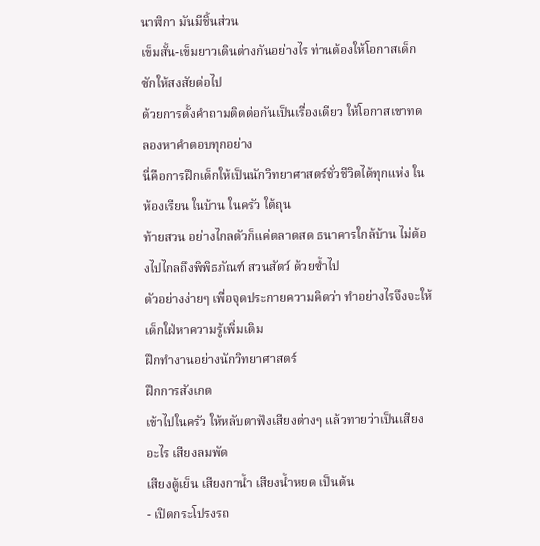นาฬิกา มันมีชิ้นส่วน
เข็มสั้น-เข็มยาวเดินต่างกันอย่างไร ท่านต้องให้โอกาสเด็กซักให้สงสัยต่อไป
ด้วยการตั้งคำถามติดต่อกันเป็นเรื่องเดียว ให้โอกาสเขาทดลองหาคำตอบทุกอย่าง
นี่คือการฝึกเด็กให้เป็นนักวิทยาศาสตร์ชั่วชีวิตได้ทุกแห่ง ในห้องเรียน ในบ้าน ในครัว ใต้ถุน
ท้ายสวน อย่างไกลตัวก็แค่ตลาดสด ธนาคารใกล้บ้าน ไม่ต้องไปไกลถึงพิพิธภัณฑ์ สวนสัตว์ ด้วยซ้ำไป
ตัวอย่างง่ายๆ เพื่อจุดประกายความคิดว่า ทำอย่างไรจึงจะให้เด็กใฝ่หาความรู้เพิ่มเติม
ฝึกทำงานอย่างนักวิทยาศาสตร์
ฝึกการสังเกต
เข้าไปในครัว ให้หลับตาฟังเสียงต่างๆ แล้วทายว่าเป็นเสียงอะไร เสียงลมพัด
เสียงตู้เย็น เสียงกาน้ำ เสียงน้ำหยด เป็นต้น
- เปิดกระโปรงรถ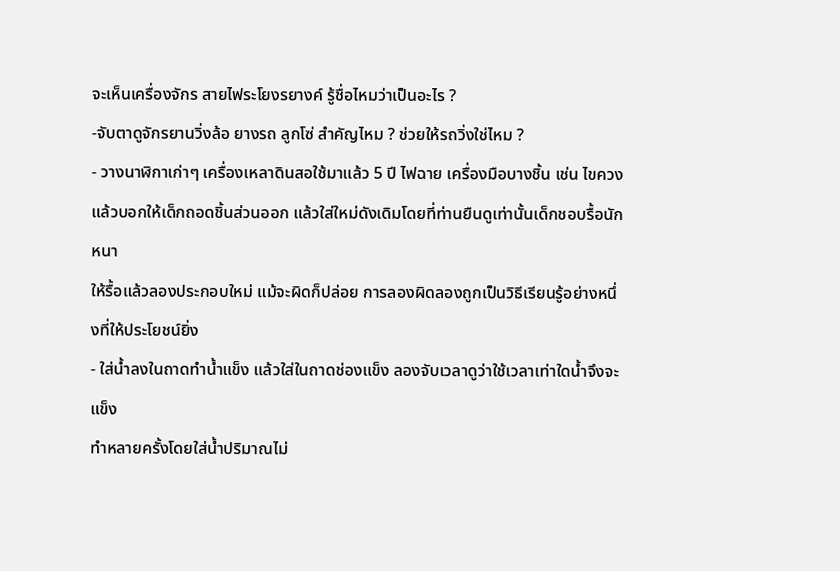จะเห็นเครื่องจักร สายไฟระโยงรยางค์ รู้ชื่อไหมว่าเป็นอะไร ?
-จับตาดูจักรยานวิ่งล้อ ยางรถ ลูกโซ่ สำคัญไหม ? ช่วยให้รถวิ่งใช่ไหม ?
- วางนาฬิกาเก่าๆ เครื่องเหลาดินสอใช้มาแล้ว 5 ปี ไฟฉาย เครื่องมือบางชิ้น เช่น ไขควง
แล้วบอกให้เด็กถอดชิ้นส่วนออก แล้วใส่ใหม่ดังเดิมโดยที่ท่านยืนดูเท่านั้นเด็กชอบรื้อนักหนา
ให้รื้อแล้วลองประกอบใหม่ แม้จะผิดก็ปล่อย การลองผิดลองถูกเป็นวิธีเรียนรู้อย่างหนึ่งที่ให้ประโยชน์ยิ่ง
- ใส่น้ำลงในถาดทำน้ำแข็ง แล้วใส่ในถาดช่องแข็ง ลองจับเวลาดูว่าใช้เวลาเท่าใดน้ำจึงจะแข็ง
ทำหลายครั้งโดยใส่น้ำปริมาณไม่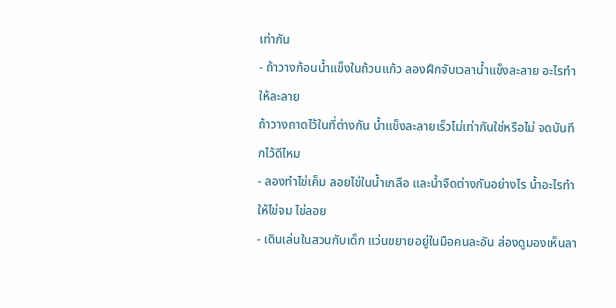เท่ากัน
- ถ้าวางก้อนน้ำแข็งในถ้วนแก้ว ลองฝึกจับเวลาน้ำแข็งละลาย อะไรทำให้ละลาย
ถ้าวางถาดไว้ในที่ต่างกัน น้ำแข็งละลายเร็วไม่เท่ากันใช่หรือไม่ จดบันทึกไว้ดีไหม
- ลองทำไข่เค็ม ลอยไข่ในน้ำเกลือ และน้ำจืดต่างกันอย่างไร น้ำอะไรทำให้ไข่จม ไข่ลอย
- เดินเล่นในสวนกับเด็ก แว่นขยายอยู่ในมือคนละอัน ส่องดูมองเห็นลา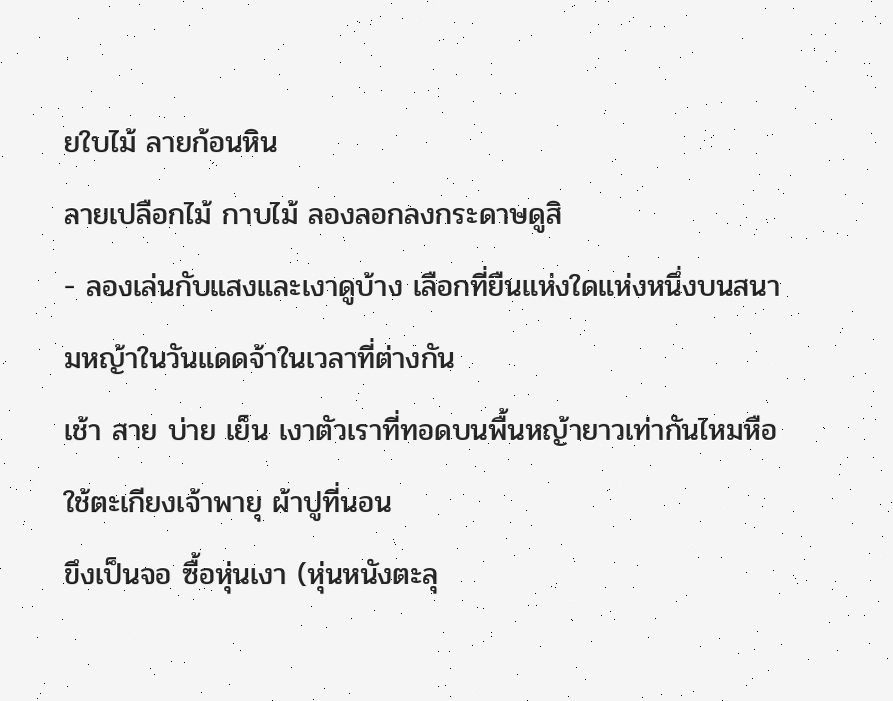ยใบไม้ ลายก้อนหิน
ลายเปลือกไม้ กาบไม้ ลองลอกลงกระดาษดูสิ
- ลองเล่นกับแสงและเงาดูบ้าง เลือกที่ยืนแห่งใดแห่งหนึ่งบนสนามหญ้าในวันแดดจ้าในเวลาที่ต่างกัน
เช้า สาย บ่าย เย็น เงาตัวเราที่ทอดบนพื้นหญ้ายาวเท่ากันไหมหือใช้ตะเกียงเจ้าพายุ ผ้าปูที่นอน
ขึงเป็นจอ ซื้อหุ่นเงา (หุ่นหนังตะลุ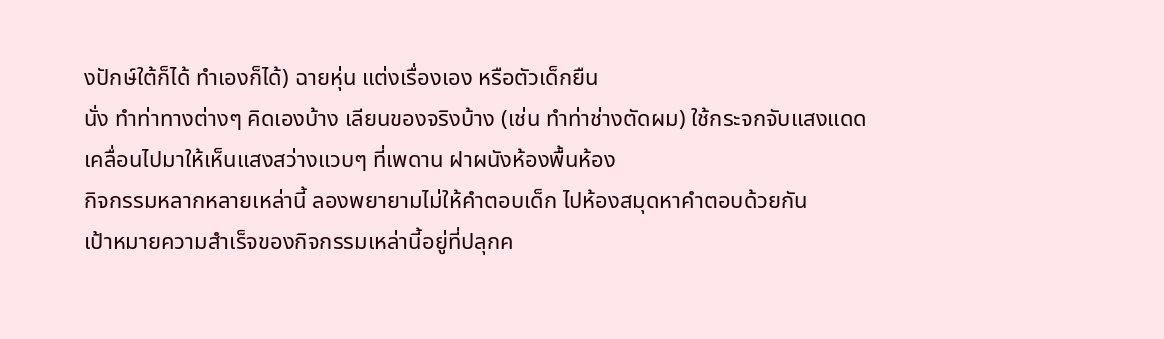งปักษ์ใต้ก็ได้ ทำเองก็ได้) ฉายหุ่น แต่งเรื่องเอง หรือตัวเด็กยืน
นั่ง ทำท่าทางต่างๆ คิดเองบ้าง เลียนของจริงบ้าง (เช่น ทำท่าช่างตัดผม) ใช้กระจกจับแสงแดด
เคลื่อนไปมาให้เห็นแสงสว่างแวบๆ ที่เพดาน ฝาผนังห้องพื้นห้อง
กิจกรรมหลากหลายเหล่านี้ ลองพยายามไม่ให้คำตอบเด็ก ไปห้องสมุดหาคำตอบด้วยกัน
เป้าหมายความสำเร็จของกิจกรรมเหล่านี้อยู่ที่ปลุกค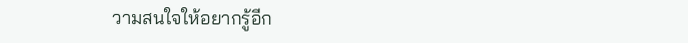วามสนใจให้อยากรู้อีก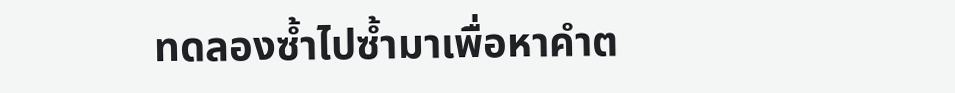ทดลองซ้ำไปซ้ำมาเพื่อหาคำต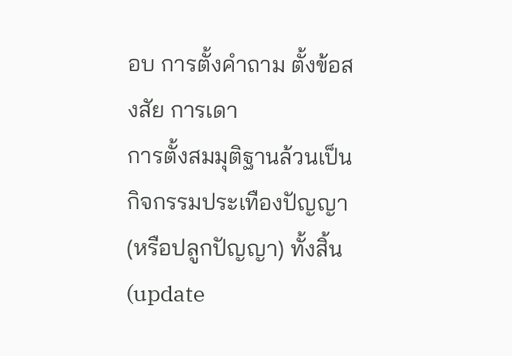อบ การตั้งคำถาม ตั้งข้อสงสัย การเดา
การตั้งสมมุติฐานล้วนเป็นกิจกรรมประเทืองปัญญา (หรือปลูกปัญญา) ทั้งสิ้น
(update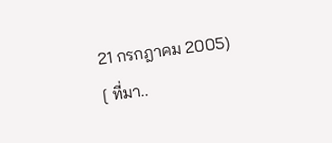21 กรกฎาคม 2005)
[ ที่มา..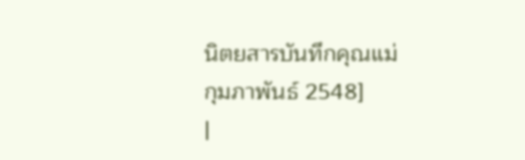นิตยสารบันทึกคุณแม่ กุมภาพันธ์ 2548]
|